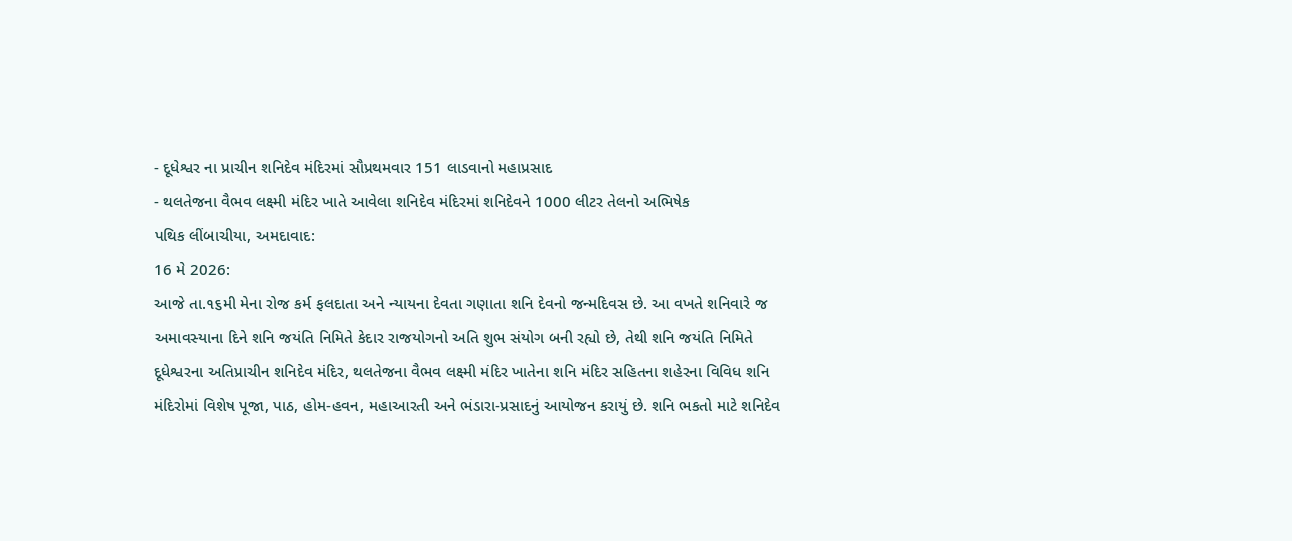- દૂધેશ્વર ના પ્રાચીન શનિદેવ મંદિરમાં સૌપ્રથમવાર 151 લાડવાનો મહાપ્રસાદ
- થલતેજના વૈભવ લક્ષ્મી મંદિર ખાતે આવેલા શનિદેવ મંદિરમાં શનિદેવને 1000 લીટર તેલનો અભિષેક
પથિક લીંબાચીયા, અમદાવાદ:
16 મે 2026:
આજે તા.૧૬મી મેના રોજ કર્મ ફલદાતા અને ન્યાયના દેવતા ગણાતા શનિ દેવનો જન્મદિવસ છે. આ વખતે શનિવારે જ અમાવસ્યાના દિને શનિ જયંતિ નિમિતે કેદાર રાજયોગનો અતિ શુભ સંયોગ બની રહ્યો છે, તેથી શનિ જયંતિ નિમિતે દૂધેશ્વરના અતિપ્રાચીન શનિદેવ મંદિર, થલતેજના વૈભવ લક્ષ્મી મંદિર ખાતેના શનિ મંદિર સહિતના શહેરના વિવિધ શનિ મંદિરોમાં વિશેષ પૂજા, પાઠ, હોમ-હવન, મહાઆરતી અને ભંડારા-પ્રસાદનું આયોજન કરાયું છે. શનિ ભકતો માટે શનિદેવ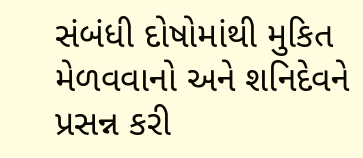સંબંધી દોષોમાંથી મુકિત મેળવવાનો અને શનિદેવને પ્રસન્ન કરી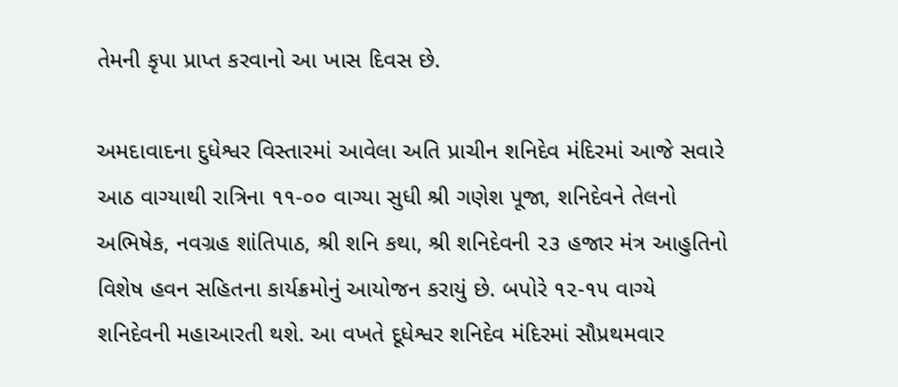તેમની કૃપા પ્રાપ્ત કરવાનો આ ખાસ દિવસ છે.

અમદાવાદના દુધેશ્વર વિસ્તારમાં આવેલા અતિ પ્રાચીન શનિદેવ મંદિરમાં આજે સવારે આઠ વાગ્યાથી રાત્રિના ૧૧-૦૦ વાગ્યા સુધી શ્રી ગણેશ પૂજા, શનિદેવને તેલનો અભિષેક, નવગ્રહ શાંતિપાઠ, શ્રી શનિ કથા, શ્રી શનિદેવની ૨૩ હજાર મંત્ર આહુતિનો વિશેષ હવન સહિતના કાર્યક્રમોનું આયોજન કરાયું છે. બપોરે ૧૨-૧૫ વાગ્યે શનિદેવની મહાઆરતી થશે. આ વખતે દૂધેશ્વર શનિદેવ મંદિરમાં સૌપ્રથમવાર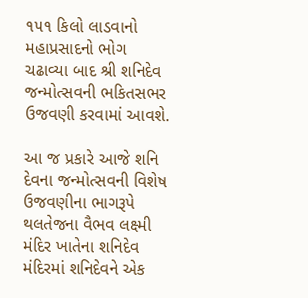૧૫૧ કિલો લાડવાનો મહાપ્રસાદનો ભોગ ચઢાવ્યા બાદ શ્રી શનિદેવ જન્મોત્સવની ભકિતસભર ઉજવણી કરવામાં આવશે.

આ જ પ્રકારે આજે શનિ દેવના જન્મોત્સવની વિશેષ ઉજવણીના ભાગરૂપે થલતેજના વૈભવ લક્ષ્મી મંદિર ખાતેના શનિદેવ મંદિરમાં શનિદેવને એક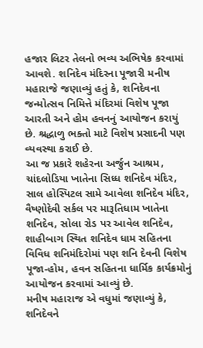હજાર લિટર તેલનો ભવ્ય અભિષેક કરવામાં આવશે. શનિદેવ મંદિરના પૂજારી મનીષ મહારાજે જણાવ્યું હતું કે, શનિદેવના જન્મોત્સવ નિમિત્તે મંદિરમાં વિશેષ પૂજા આરતી અને હોમ હવનનું આયોજન કરાયું છે. શ્રદ્ધાળુ ભક્તો માટે વિશેષ પ્રસાદની પણ વ્યવસ્થા કરાઈ છે.
આ જ પ્રકારે શહેરના અર્જુન આશ્રમ, ચાંદલોડિયા ખાતેના સિધ્ધ શનિદેવ મંદિર, સાલ હોસ્પિટલ સામે આવેલા શનિદેવ મંદિર, વૈષ્ણોદેવી સર્કલ પર મારૂતિધામ ખાતેના શનિદેવ, સોલા રોડ પર આવેલ શનિદેવ, શાહીબાગ સ્થિત શનિદેવ ધામ સહિતના વિવિધ શનિમંદિરોમાં પણ શનિ દેવની વિશેષ પૂજા-હોમ, હવન સહિતના ધાર્મિક કાર્યક્રમોનું આયોજન કરવામાં આવ્યું છે.
મનીષ મહારાજ એ વધુમાં જણાવ્યું કે,
શનિદેવને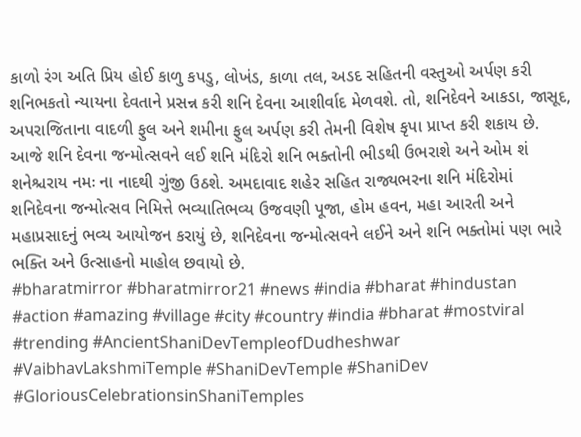કાળો રંગ અતિ પ્રિય હોઈ કાળુ કપડુ, લોખંડ, કાળા તલ, અડદ સહિતની વસ્તુઓ અર્પણ કરી શનિભકતો ન્યાયના દેવતાને પ્રસન્ન કરી શનિ દેવના આશીર્વાદ મેળવશે. તો, શનિદેવને આકડા, જાસૂદ, અપરાજિતાના વાદળી ફુલ અને શમીના ફુલ અર્પણ કરી તેમની વિશેષ કૃપા પ્રાપ્ત કરી શકાય છે.
આજે શનિ દેવના જન્મોત્સવને લઈ શનિ મંદિરો શનિ ભક્તોની ભીડથી ઉભરાશે અને ઓમ શં શનેશ્ચરાય નમઃ ના નાદથી ગુંજી ઉઠશે. અમદાવાદ શહેર સહિત રાજ્યભરના શનિ મંદિરોમાં શનિદેવના જન્મોત્સવ નિમિત્તે ભવ્યાતિભવ્ય ઉજવણી પૂજા, હોમ હવન, મહા આરતી અને મહાપ્રસાદનું ભવ્ય આયોજન કરાયું છે, શનિદેવના જન્મોત્સવને લઈને અને શનિ ભક્તોમાં પણ ભારે ભક્તિ અને ઉત્સાહનો માહોલ છવાયો છે.
#bharatmirror #bharatmirror21 #news #india #bharat #hindustan #action #amazing #village #city #country #india #bharat #mostviral #trending #AncientShaniDevTempleofDudheshwar #VaibhavLakshmiTemple #ShaniDevTemple #ShaniDev #GloriousCelebrationsinShaniTemples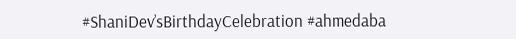#ShaniDev’sBirthdayCelebration #ahmedaba